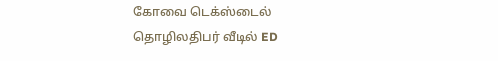கோவை டெக்ஸ்டைல் தொழிலதிபர் வீடில் ED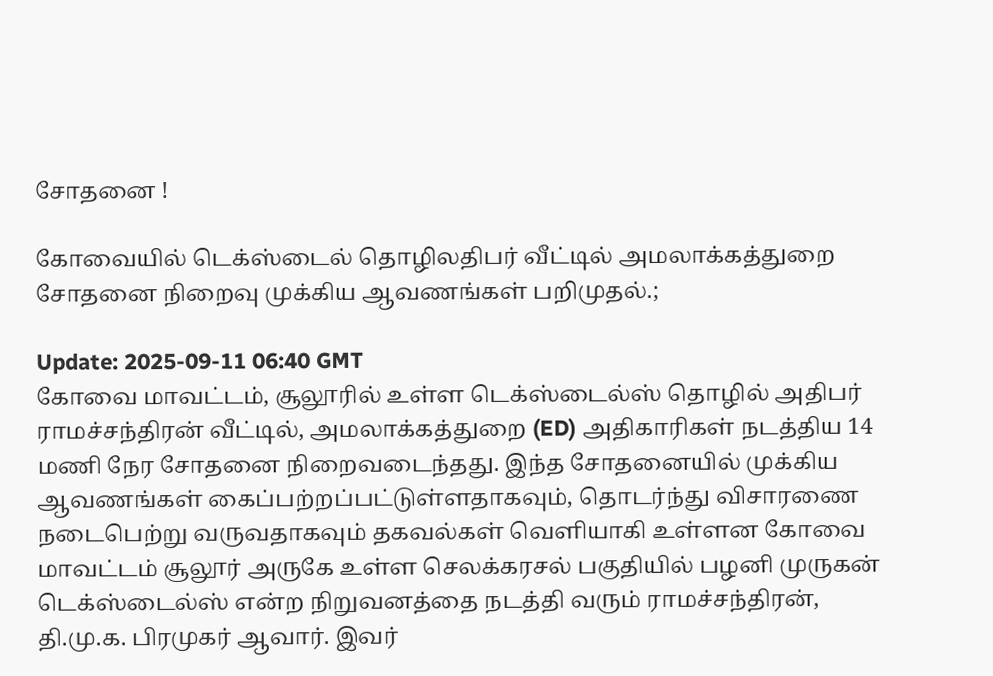சோதனை !

கோவையில் டெக்ஸ்டைல் தொழிலதிபர் வீட்டில் அமலாக்கத்துறை சோதனை நிறைவு முக்கிய ஆவணங்கள் பறிமுதல்.;

Update: 2025-09-11 06:40 GMT
கோவை மாவட்டம், சூலூரில் உள்ள டெக்ஸ்டைல்ஸ் தொழில் அதிபர் ராமச்சந்திரன் வீட்டில், அமலாக்கத்துறை (ED) அதிகாரிகள் நடத்திய 14 மணி நேர சோதனை நிறைவடைந்தது. இந்த சோதனையில் முக்கிய ஆவணங்கள் கைப்பற்றப்பட்டுள்ளதாகவும், தொடர்ந்து விசாரணை நடைபெற்று வருவதாகவும் தகவல்கள் வெளியாகி உள்ளன கோவை மாவட்டம் சூலூர் அருகே உள்ள செலக்கரசல் பகுதியில் பழனி முருகன் டெக்ஸ்டைல்ஸ் என்ற நிறுவனத்தை நடத்தி வரும் ராமச்சந்திரன், தி.மு.க. பிரமுகர் ஆவார். இவர்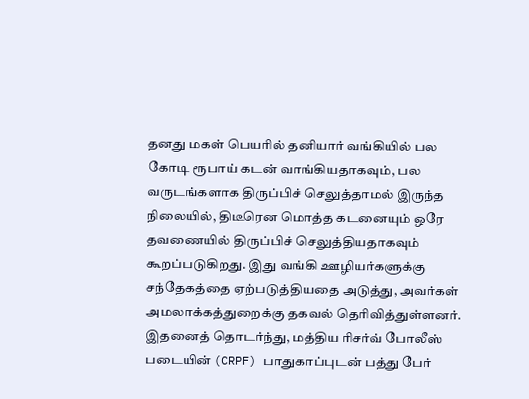தனது மகள் பெயரில் தனியார் வங்கியில் பல கோடி ரூபாய் கடன் வாங்கியதாகவும், பல வருடங்களாக திருப்பிச் செலுத்தாமல் இருந்த நிலையில், திடீரென மொத்த கடனையும் ஒரே தவணையில் திருப்பிச் செலுத்தியதாகவும் கூறப்படுகிறது. இது வங்கி ஊழியர்களுக்கு சந்தேகத்தை ஏற்படுத்தியதை அடுத்து, அவர்கள் அமலாக்கத்துறைக்கு தகவல் தெரிவித்துள்ளனர். இதனைத் தொடர்ந்து, மத்திய ரிசர்வ் போலீஸ் படையின் (CRPF) பாதுகாப்புடன் பத்து பேர்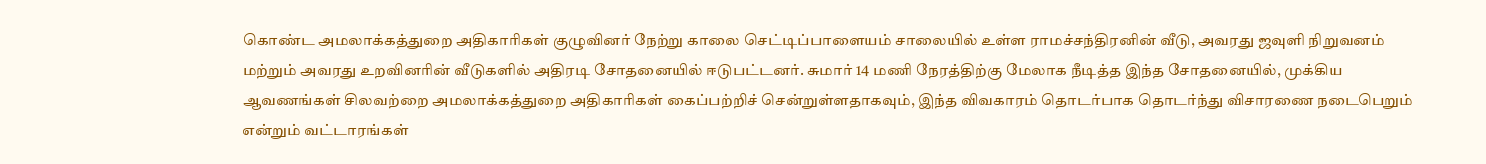கொண்ட அமலாக்கத்துறை அதிகாரிகள் குழுவினர் நேற்று காலை செட்டிப்பாளையம் சாலையில் உள்ள ராமச்சந்திரனின் வீடு, அவரது ஜவுளி நிறுவனம் மற்றும் அவரது உறவினரின் வீடுகளில் அதிரடி சோதனையில் ஈடுபட்டனர். சுமார் 14 மணி நேரத்திற்கு மேலாக நீடித்த இந்த சோதனையில், முக்கிய ஆவணங்கள் சிலவற்றை அமலாக்கத்துறை அதிகாரிகள் கைப்பற்றிச் சென்றுள்ளதாகவும், இந்த விவகாரம் தொடர்பாக தொடர்ந்து விசாரணை நடைபெறும் என்றும் வட்டாரங்கள்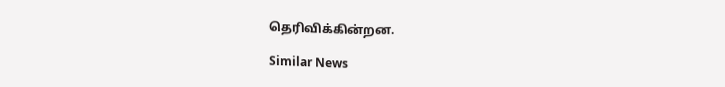தெரிவிக்கின்றன.

Similar News